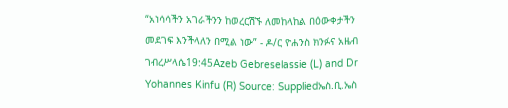“አነሳሳችን አገራችንን ከወረርሽኙ ለመከላከል በዕውቀታችን መደገፍ እንችላለን በሚል ነው” - ዶ/ር ዮሐንስ ክንፉና አዜብ ገብረሥላሴ19:45Azeb Gebreselassie (L) and Dr Yohannes Kinfu (R) Source: Suppliedኤስ.ቢ.ኤስ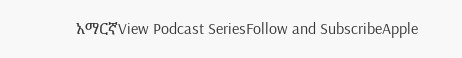አማርኛView Podcast SeriesFollow and SubscribeApple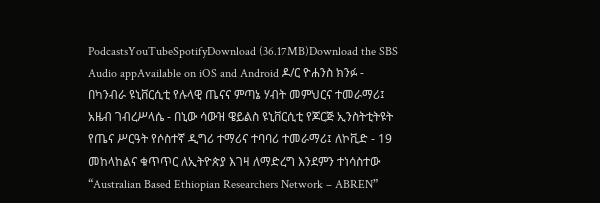PodcastsYouTubeSpotifyDownload (36.17MB)Download the SBS Audio appAvailable on iOS and Android ዶ/ር ዮሐንስ ክንፉ - በካንብራ ዩኒቨርሲቲ የሉላዊ ጤናና ምጣኔ ሃብት መምህርና ተመራማሪ፤ አዜብ ገብረሥላሴ - በኒው ሳውዝ ዌይልስ ዩኒቨርሲቲ የጆርጅ ኢንስትቲትዩት የጤና ሥርዓት የሶስተኛ ዲግሪ ተማሪና ተባባሪ ተመራማሪ፤ ለኮቪድ - 19 መከላከልና ቁጥጥር ለኢትዮጵያ እገዛ ለማድረግ እንደምን ተነሳስተው “Australian Based Ethiopian Researchers Network – ABREN”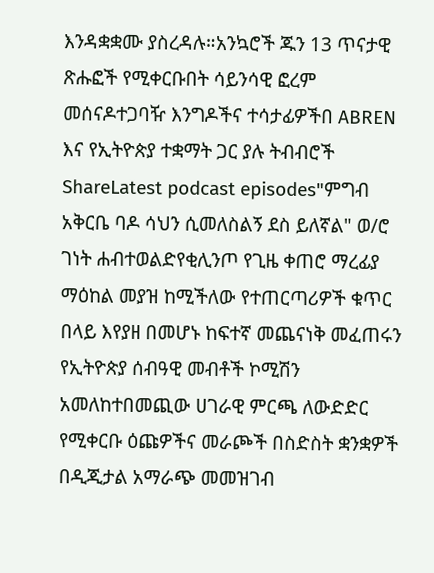እንዳቋቋሙ ያስረዳሉ።አንኳሮች ጁን 13 ጥናታዊ ጽሑፎች የሚቀርቡበት ሳይንሳዊ ፎረም መሰናዶተጋባዥ እንግዶችና ተሳታፊዎችበ ABREN እና የኢትዮጵያ ተቋማት ጋር ያሉ ትብብሮች ShareLatest podcast episodes"ምግብ አቅርቤ ባዶ ሳህን ሲመለስልኝ ደስ ይለኛል" ወ/ሮ ገነት ሐብተወልድየቂሊንጦ የጊዜ ቀጠሮ ማረፊያ ማዕከል መያዝ ከሚችለው የተጠርጣሪዎች ቁጥር በላይ እየያዘ በመሆኑ ከፍተኛ መጨናነቅ መፈጠሩን የኢትዮጵያ ሰብዓዊ መብቶች ኮሚሽን አመለከተበመጪው ሀገራዊ ምርጫ ለውድድር የሚቀርቡ ዕጩዎችና መራጮች በስድስት ቋንቋዎች በዲጂታል አማራጭ መመዝገብ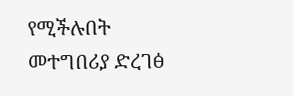የሚችሉበት መተግበሪያ ድረገፅ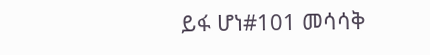ይፋ ሆነ#101 መሳሳቅ